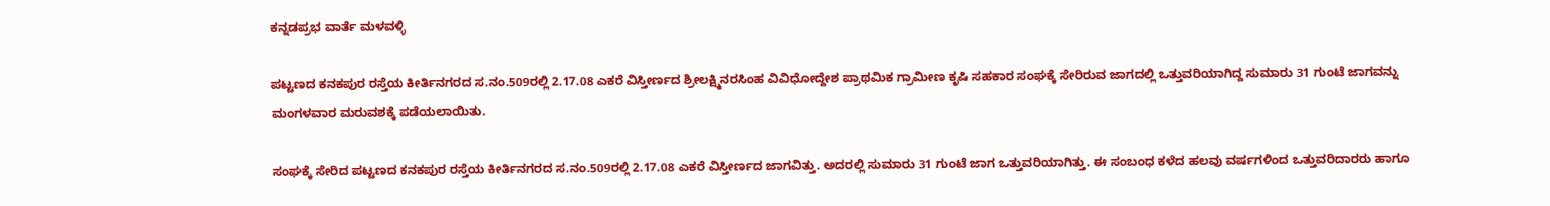ಕನ್ನಡಪ್ರಭ ವಾರ್ತೆ ಮಳವಳ್ಳಿ

ಪಟ್ಟಣದ ಕನಕಪುರ ರಸ್ತೆಯ ಕೀರ್ತಿನಗರದ ಸ.ನಂ.509ರಲ್ಲಿ 2.17.08 ಎಕರೆ ವಿಸ್ತೀರ್ಣದ ಶ್ರೀಲಕ್ಷ್ಮಿನರಸಿಂಹ ವಿವಿಧೋದ್ದೇಶ ಪ್ರಾಥಮಿಕ ಗ್ರಾಮೀಣ ಕೃಷಿ ಸಹಕಾರ ಸಂಘಕ್ಕೆ ಸೇರಿರುವ ಜಾಗದಲ್ಲಿ ಒತ್ತುವರಿಯಾಗಿದ್ದ ಸುಮಾರು 31 ಗುಂಟೆ ಜಾಗವನ್ನು ಮಂಗಳವಾರ ಮರುವಶಕ್ಕೆ ಪಡೆಯಲಾಯಿತು.

ಸಂಘಕ್ಕೆ ಸೇರಿದ ಪಟ್ಟಣದ ಕನಕಪುರ ರಸ್ತೆಯ ಕೀರ್ತಿನಗರದ ಸ.ನಂ.509ರಲ್ಲಿ 2.17.08 ಎಕರೆ ವಿಸ್ತೀರ್ಣದ ಜಾಗವಿತ್ತು. ಅದರಲ್ಲಿ ಸುಮಾರು 31 ಗುಂಟೆ ಜಾಗ ಒತ್ತುವರಿಯಾಗಿತ್ತು. ಈ ಸಂಬಂಧ ಕಳೆದ ಹಲವು ವರ್ಷಗಳಿಂದ ಒತ್ತುವರಿದಾರರು ಹಾಗೂ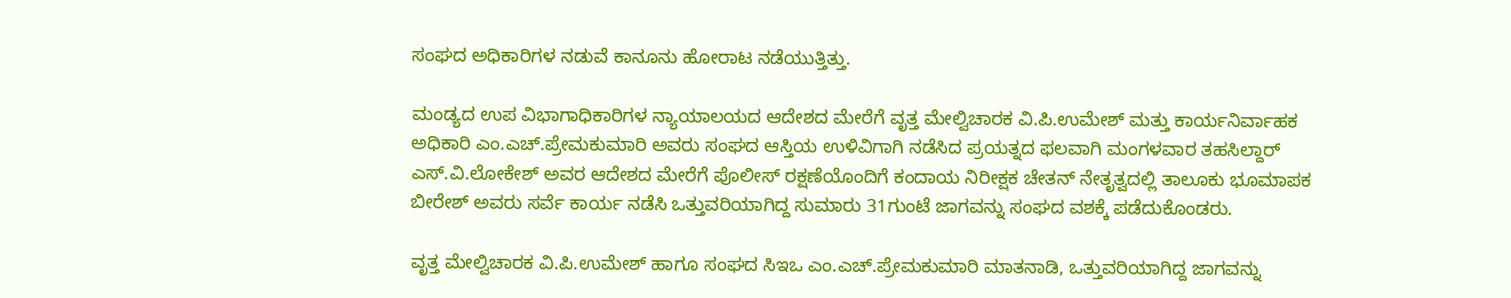ಸಂಘದ ಅಧಿಕಾರಿಗಳ ನಡುವೆ ಕಾನೂನು ಹೋರಾಟ ನಡೆಯುತ್ತಿತ್ತು.

ಮಂಡ್ಯದ ಉಪ ವಿಭಾಗಾಧಿಕಾರಿಗಳ ನ್ಯಾಯಾಲಯದ ಆದೇಶದ ಮೇರೆಗೆ ವೃತ್ತ ಮೇಲ್ವಿಚಾರಕ ವಿ.ಪಿ.ಉಮೇಶ್ ಮತ್ತು ಕಾರ್ಯನಿರ್ವಾಹಕ ಅಧಿಕಾರಿ ಎಂ.ಎಚ್.ಪ್ರೇಮಕುಮಾರಿ ಅವರು ಸಂಘದ ಆಸ್ತಿಯ ಉಳಿವಿಗಾಗಿ ನಡೆಸಿದ ಪ್ರಯತ್ನದ ಫಲವಾಗಿ ಮಂಗಳವಾರ ತಹಸಿಲ್ದಾರ್ ಎಸ್.ವಿ.ಲೋಕೇಶ್ ಅವರ ಆದೇಶದ ಮೇರೆಗೆ ಪೊಲೀಸ್ ರಕ್ಷಣೆಯೊಂದಿಗೆ ಕಂದಾಯ ನಿರೀಕ್ಷಕ ಚೇತನ್ ನೇತೃತ್ವದಲ್ಲಿ ತಾಲೂಕು ಭೂಮಾಪಕ ಬೀರೇಶ್ ಅವರು ಸರ್ವೆ ಕಾರ್ಯ ನಡೆಸಿ ಒತ್ತುವರಿಯಾಗಿದ್ದ ಸುಮಾರು 31ಗುಂಟೆ ಜಾಗವನ್ನು ಸಂಘದ ವಶಕ್ಕೆ ಪಡೆದುಕೊಂಡರು.

ವೃತ್ತ ಮೇಲ್ವಿಚಾರಕ ವಿ.ಪಿ.ಉಮೇಶ್ ಹಾಗೂ ಸಂಘದ ಸಿಇಒ ಎಂ.ಎಚ್.ಪ್ರೇಮಕುಮಾರಿ ಮಾತನಾಡಿ, ಒತ್ತುವರಿಯಾಗಿದ್ದ ಜಾಗವನ್ನು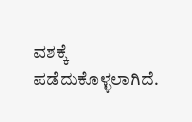ವಶಕ್ಕೆ ಪಡೆದುಕೊಳ್ಳಲಾಗಿದೆ.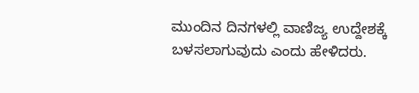ಮುಂದಿನ ದಿನಗಳಲ್ಲಿ ವಾಣಿಜ್ಯ ಉದ್ದೇಶಕ್ಕೆ ಬಳಸಲಾಗುವುದು ಎಂದು ಹೇಳಿದರು.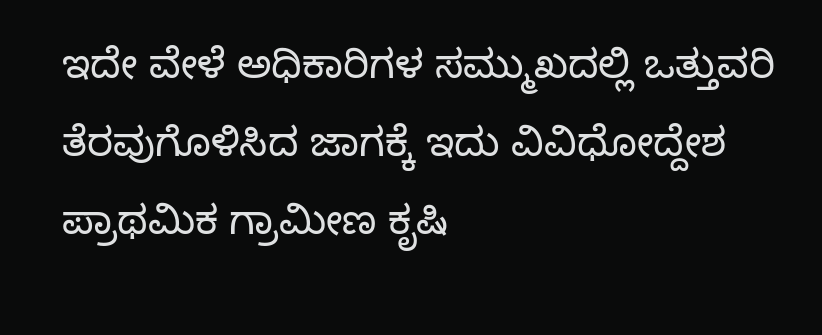ಇದೇ ವೇಳೆ ಅಧಿಕಾರಿಗಳ ಸಮ್ಮುಖದಲ್ಲಿ ಒತ್ತುವರಿ ತೆರವುಗೊಳಿಸಿದ ಜಾಗಕ್ಕೆ ಇದು ವಿವಿಧೋದ್ದೇಶ ಪ್ರಾಥಮಿಕ ಗ್ರಾಮೀಣ ಕೃಷಿ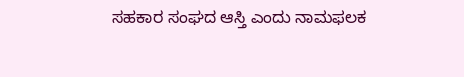ಸಹಕಾರ ಸಂಘದ ಆಸ್ತಿ ಎಂದು ನಾಮಫಲಕ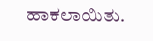ಹಾಕಲಾಯಿತು.